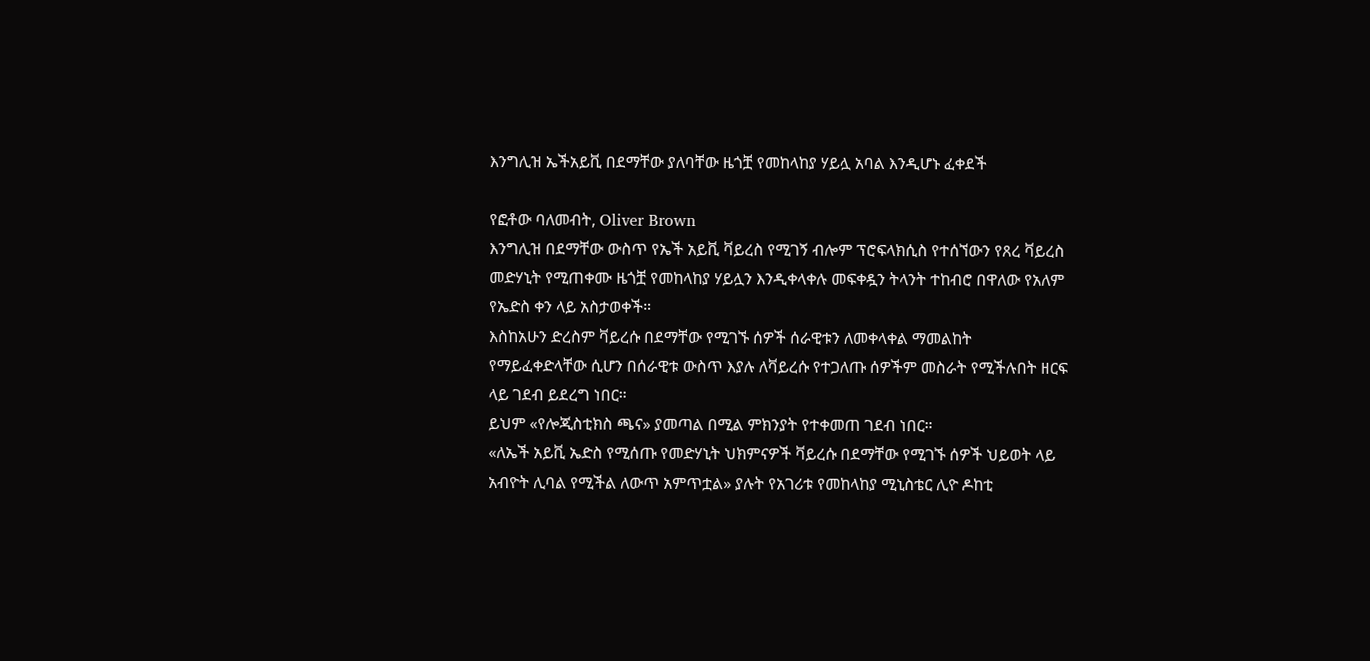እንግሊዝ ኤችአይቪ በደማቸው ያለባቸው ዜጎቿ የመከላከያ ሃይሏ አባል እንዲሆኑ ፈቀደች

የፎቶው ባለመብት, Oliver Brown
እንግሊዝ በደማቸው ውስጥ የኤች አይቪ ቫይረስ የሚገኝ ብሎም ፕሮፍላክሲስ የተሰኘውን የጸረ ቫይረስ መድሃኒት የሚጠቀሙ ዜጎቿ የመከላከያ ሃይሏን እንዲቀላቀሉ መፍቀዷን ትላንት ተከብሮ በዋለው የአለም የኤድስ ቀን ላይ አስታወቀች።
እስከአሁን ድረስም ቫይረሱ በደማቸው የሚገኙ ሰዎች ሰራዊቱን ለመቀላቀል ማመልከት የማይፈቀድላቸው ሲሆን በሰራዊቱ ውስጥ እያሉ ለቫይረሱ የተጋለጡ ሰዎችም መስራት የሚችሉበት ዘርፍ ላይ ገደብ ይደረግ ነበር።
ይህም «የሎጂስቲክስ ጫና» ያመጣል በሚል ምክንያት የተቀመጠ ገደብ ነበር።
«ለኤች አይቪ ኤድስ የሚሰጡ የመድሃኒት ህክምናዎች ቫይረሱ በደማቸው የሚገኙ ሰዎች ህይወት ላይ አብዮት ሊባል የሚችል ለውጥ አምጥቷል» ያሉት የአገሪቱ የመከላከያ ሚኒስቴር ሊዮ ዶከቲ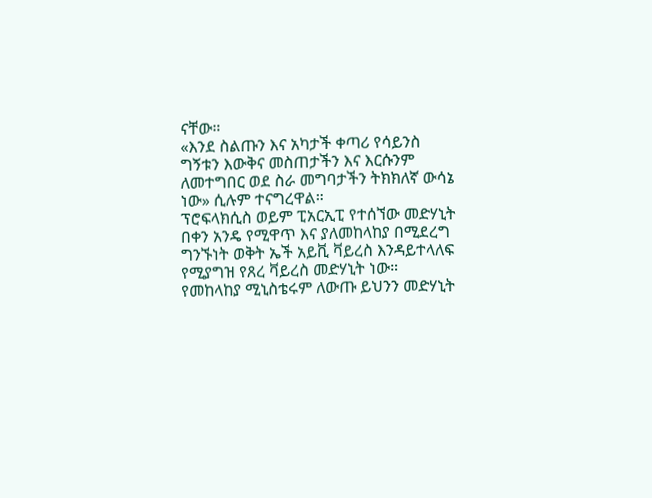ናቸው።
«እንደ ስልጡን እና አካታች ቀጣሪ የሳይንስ ግኝቱን እውቅና መስጠታችን እና እርሱንም ለመተግበር ወደ ስራ መግባታችን ትክክለኛ ውሳኔ ነው» ሲሉም ተናግረዋል።
ፕሮፍላክሲስ ወይም ፒአርኢፒ የተሰኘው መድሃኒት በቀን አንዴ የሚዋጥ እና ያለመከላከያ በሚደረግ ግንኙነት ወቅት ኤች አይቪ ቫይረስ እንዳይተላለፍ የሚያግዝ የጸረ ቫይረስ መድሃኒት ነው።
የመከላከያ ሚኒስቴሩም ለውጡ ይህንን መድሃኒት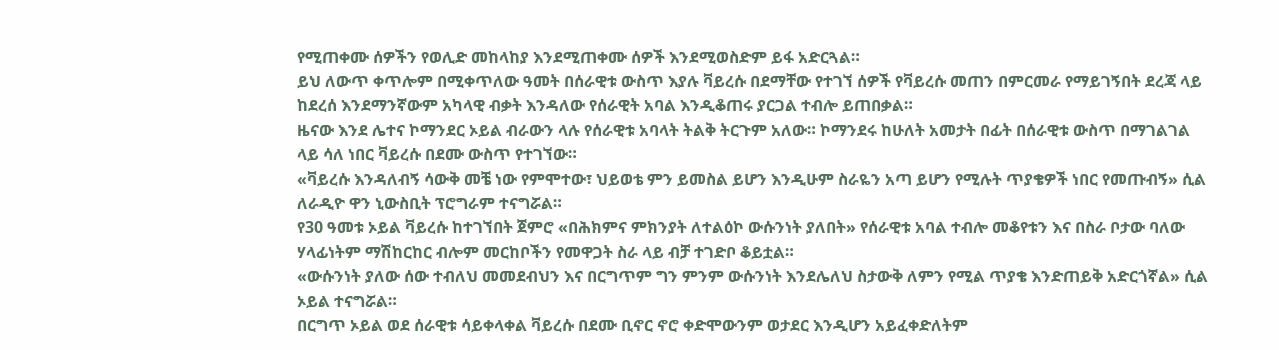የሚጠቀሙ ሰዎችን የወሊድ መከላከያ እንደሚጠቀሙ ሰዎች እንደሚወስድም ይፋ አድርጓል።
ይህ ለውጥ ቀጥሎም በሚቀጥለው ዓመት በሰራዊቱ ውስጥ እያሉ ቫይረሱ በደማቸው የተገኘ ሰዎች የቫይረሱ መጠን በምርመራ የማይገኝበት ደረጃ ላይ ከደረሰ እንደማንኛውም አካላዊ ብቃት እንዳለው የሰራዊት አባል እንዲቆጠሩ ያርጋል ተብሎ ይጠበቃል።
ዜናው እንደ ሌተና ኮማንደር ኦይል ብራውን ላሉ የሰራዊቱ አባላት ትልቅ ትርጉም አለው። ኮማንደሩ ከሁለት አመታት በፊት በሰራዊቱ ውስጥ በማገልገል ላይ ሳለ ነበር ቫይረሱ በደሙ ውስጥ የተገኘው።
«ቫይረሱ እንዳለብኝ ሳውቅ መቼ ነው የምሞተው፣ ህይወቴ ምን ይመስል ይሆን እንዲሁም ስራዬን አጣ ይሆን የሚሉት ጥያቄዎች ነበር የመጡብኝ» ሲል ለራዲዮ ዋን ኒውስቢት ፕሮግራም ተናግሯል።
የ30 ዓመቱ ኦይል ቫይረሱ ከተገኘበት ጀምሮ «በሕክምና ምክንያት ለተልዕኮ ውሱንነት ያለበት» የሰራዊቱ አባል ተብሎ መቆየቱን እና በስራ ቦታው ባለው ሃላፊነትም ማሽከርከር ብሎም መርከቦችን የመዋጋት ስራ ላይ ብቻ ተገድቦ ቆይቷል።
«ውሱንነት ያለው ሰው ተብለህ መመደብህን እና በርግጥም ግን ምንም ውሱንነት እንደሌለህ ስታውቅ ለምን የሚል ጥያቄ እንድጠይቅ አድርጎኛል» ሲል ኦይል ተናግሯል።
በርግጥ ኦይል ወደ ሰራዊቱ ሳይቀላቀል ቫይረሱ በደሙ ቢኖር ኖሮ ቀድሞውንም ወታደር እንዲሆን አይፈቀድለትም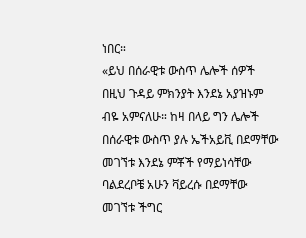ነበር።
«ይህ በሰራዊቱ ውስጥ ሌሎች ሰዎች በዚህ ጉዳይ ምክንያት እንደኔ አያዝኑም ብዬ አምናለሁ። ከዛ በላይ ግን ሌሎች በሰራዊቱ ውስጥ ያሉ ኤችአይቪ በደማቸው መገኘቱ እንደኔ ምቾች የማይነሳቸው ባልደረቦቼ አሁን ቫይረሱ በደማቸው መገኘቱ ችግር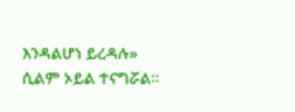እንዳልሆነ ይረዳሉ» ሲልም ኦይል ተናግሯል።